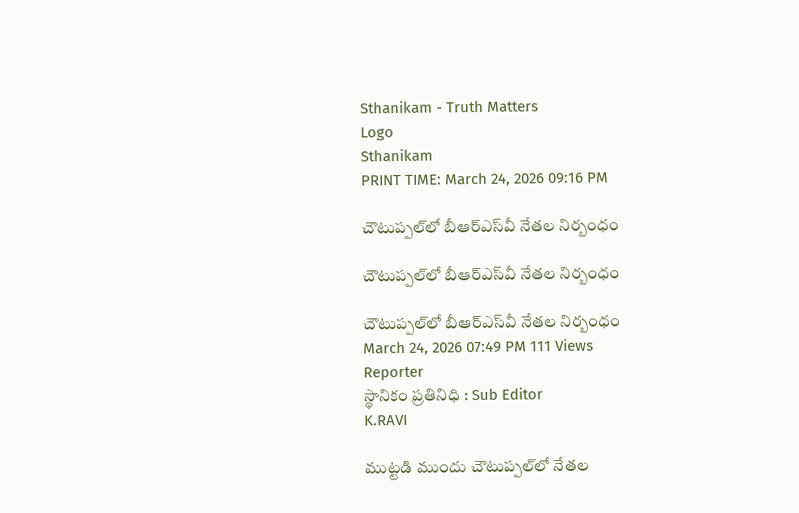Sthanikam - Truth Matters
Logo
Sthanikam
PRINT TIME: March 24, 2026 09:16 PM

చౌటుప్పల్‌లో బీఆర్‌ఎస్‌వీ నేతల నిర్బంధం

చౌటుప్పల్‌లో బీఆర్‌ఎస్‌వీ నేతల నిర్బంధం

చౌటుప్పల్‌లో బీఆర్‌ఎస్‌వీ నేతల నిర్బంధం
March 24, 2026 07:49 PM 111 Views
Reporter
స్థానికం ప్రతినిధి : Sub Editor
K.RAVI

ముట్టడి ముందు చౌటుప్పల్‌లో నేతల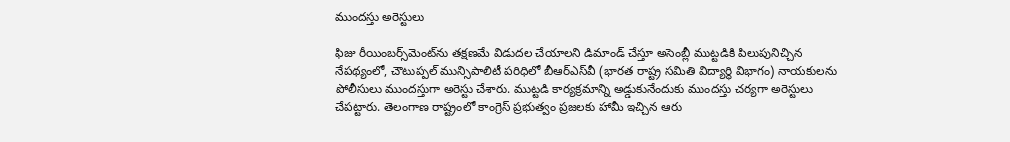ముందస్తు అరెస్టులు

ఫిజు రీయింబర్స్‌మెంట్‌ను తక్షణమే విడుదల చేయాలని డిమాండ్ చేస్తూ అసెంబ్లీ ముట్టడికి పిలుపునిచ్చిన నేపథ్యంలో, చౌటుప్పల్ మున్సిపాలిటీ పరిధిలో బీఆర్‌ఎస్‌వీ (భారత రాష్ట్ర సమితి విద్యార్థి విభాగం) నాయకులను పోలీసులు ముందస్తుగా అరెస్టు చేశారు. ముట్టడి కార్యక్రమాన్ని అడ్డుకునేందుకు ముందస్తు చర్యగా అరెస్టులు చేపట్టారు. తెలంగాణ రాష్ట్రంలో కాంగ్రెస్ ప్రభుత్వం ప్రజలకు హామీ ఇచ్చిన ఆరు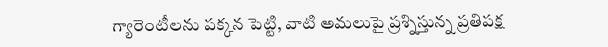గ్యారెంటీలను పక్కన పెట్టి, వాటి అమలుపై ప్రశ్నిస్తున్న ప్రతిపక్ష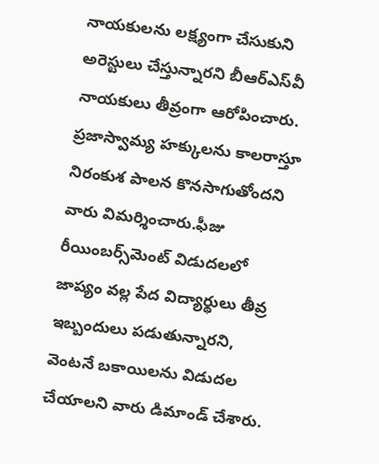నాయకులను లక్ష్యంగా చేసుకుని అరెస్టులు చేస్తున్నారని బీఆర్‌ఎస్‌వీ నాయకులు తీవ్రంగా ఆరోపించారు. ప్రజాస్వామ్య హక్కులను కాలరాస్తూ నిరంకుశ పాలన కొనసాగుతోందని వారు విమర్శించారు.ఫీజు రీయింబర్స్‌మెంట్ విడుదలలో జాప్యం వల్ల పేద విద్యార్థులు తీవ్ర ఇబ్బందులు పడుతున్నారని, వెంటనే బకాయిలను విడుదల చేయాలని వారు డిమాండ్ చేశారు.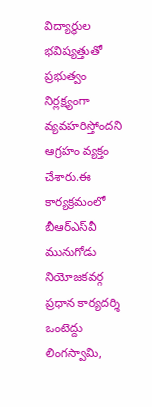విద్యార్థుల భవిష్యత్తుతో ప్రభుత్వం నిర్లక్ష్యంగా వ్యవహరిస్తోందని ఆగ్రహం వ్యక్తం చేశారు.ఈ కార్యక్రమంలో బీఆర్‌ఎస్‌వీ మునుగోడు నియోజకవర్గ ప్రధాన కార్యదర్శి ఒంటెద్దు లింగస్వామి,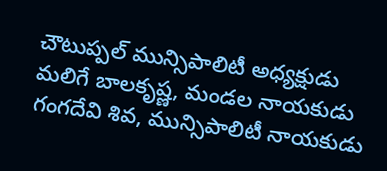చౌటుప్పల్ మున్సిపాలిటీ అధ్యక్షుడు మలిగే బాలకృష్ణ, మండల నాయకుడు గంగదేవి శివ, మున్సిపాలిటీ నాయకుడు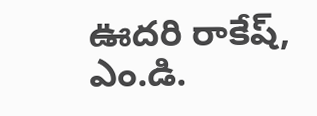ఊదరి రాకేష్, ఎం.డి.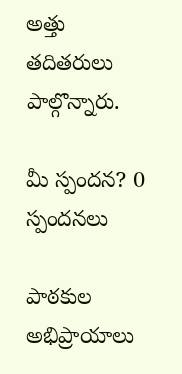అత్తు తదితరులు పాల్గొన్నారు.

మీ స్పందన? 0 స్పందనలు

పాఠకుల అభిప్రాయాలు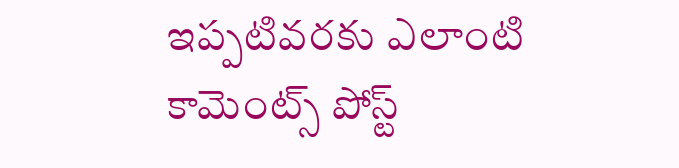ఇప్పటివరకు ఎలాంటి కామెంట్స్ పోస్ట్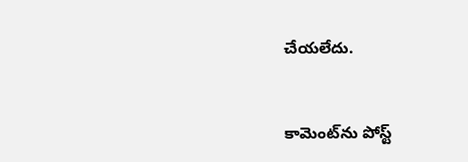చేయలేదు.


కామెంట్‌ను పోస్ట్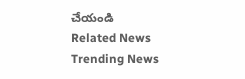చేయండి
Related News
Trending News